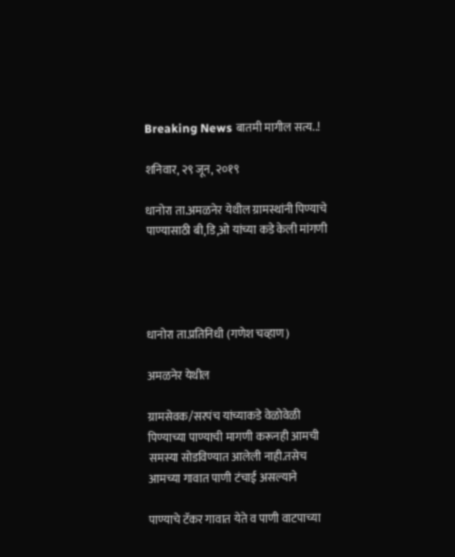Breaking News बातमी मागील सत्य..!

शनिवार, २९ जून, २०१९

धानोरा ता.अमळनेर येथील ग्रामस्थांनी पिण्याचे पाण्यासाठी बी,डि,ओ यांच्या कडे केली मांगणी




धानोरा ता.प्रतिनिधी (गणेश चव्हाण)

अमळनेर येथील

ग्रामसेवक/सरपंच यांच्याकडे वेळोवेळी पिण्याच्या पाण्याची मागणी करूनही आमची समस्या सोडविण्यात आलेली नाही.तसेच आमच्या गावात पाणी टंचाई असल्याने

पाण्याचे टॅकर गावात येते व पाणी वाटपाच्या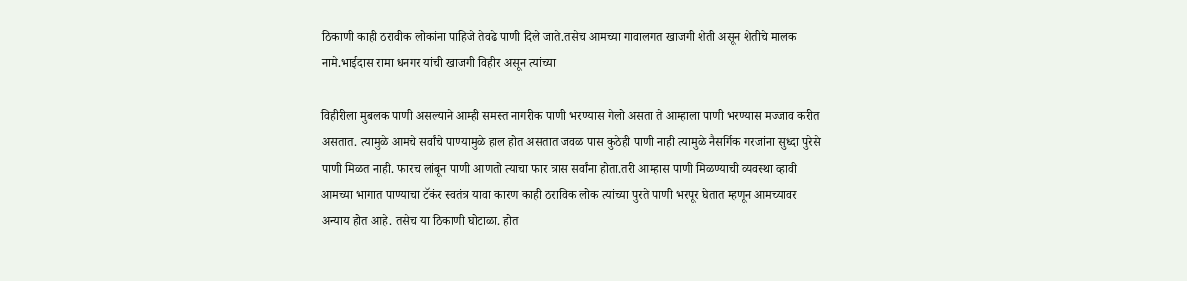ठिकाणी काही ठरावीक लोकांना पाहिजे तेवढे पाणी दिले जाते.तसेच आमच्या गावालगत खाजगी शेती असून शेतीचे मालक नामे.भाईदास रामा धनगर यांची खाजगी विहीर असून त्यांच्या

विहीरीला मुबलक पाणी असल्याने आम्ही समस्त नागरीक पाणी भरण्यास गेलो असता ते आम्हाला पाणी भरण्यास मज्जाव करीत असतात. त्यामुळे आमचे सर्वांचे पाण्यामुळे हाल होत असतात जवळ पास कुठेही पाणी नाही त्यामुळे नैसर्गिक गरजांना सुध्दा पुरेसे पाणी मिळत नाही. फारच लांबून पाणी आणतो त्याचा फार त्रास सर्वांना होता.तरी आम्हास पाणी मिळण्याची व्यवस्था व्हावी आमच्या भागात पाण्याचा टॅकंर स्वतंत्र यावा कारण काही ठराविक लोक त्यांच्या पुरते पाणी भरपूर घेतात म्हणून आमच्यावर अन्याय होत आहे. तसेच या ठिकाणी घोटाळा. होत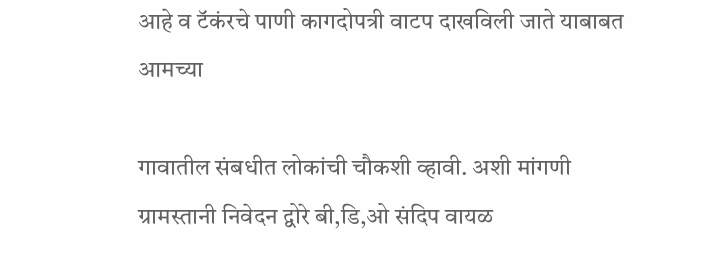आहे व टॅकंरचे पाणी कागदोपत्री वाटप दाखविली जाते याबाबत आमच्या

गावातील संबधीत लोकांची चौकशी व्हावी. अशी मांगणी ग्रामस्तानी निवेदन द्वोरे बी,डि,ओ संदिप वायळ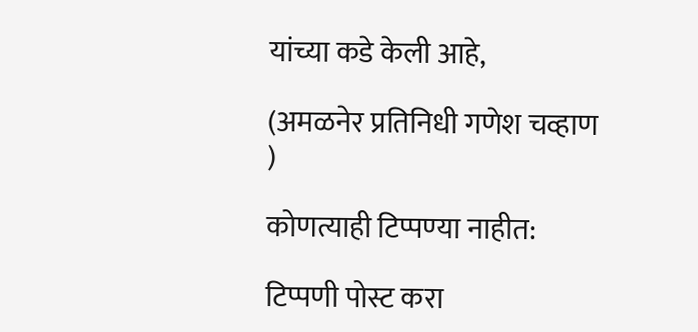यांच्या कडे केली आहे,

(अमळनेर प्रतिनिधी गणेश चव्हाण )

कोणत्याही टिप्पण्‍या नाहीत:

टिप्पणी पोस्ट करा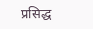प्रसिद्ध